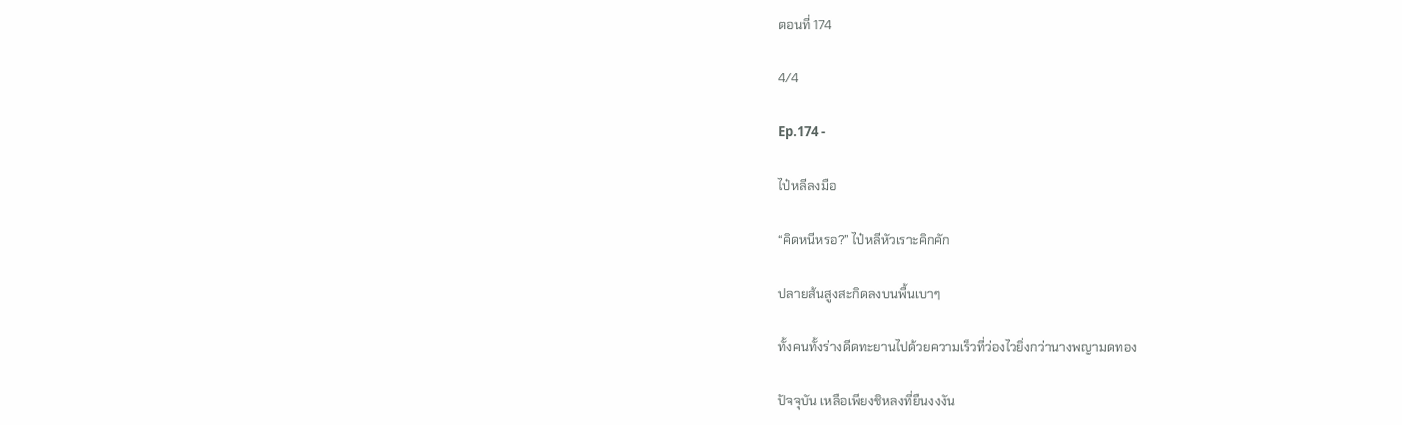ตอนที่ 174

4/4

Ep.174 -

ไป๋หลีลงมือ

“คิดหนีหรอ?” ไป๋หลีหัวเราะคิกคัก

ปลายส้นสูงสะกิดลงบนพื้นเบาๆ

ทั้งคนทั้งร่างดีดทะยานไปด้วยความเร็วที่ว่องไวยิ่งกว่านางพญามดทอง

ปัจจุบัน เหลือเพียงชิหลงที่ยืนงงงัน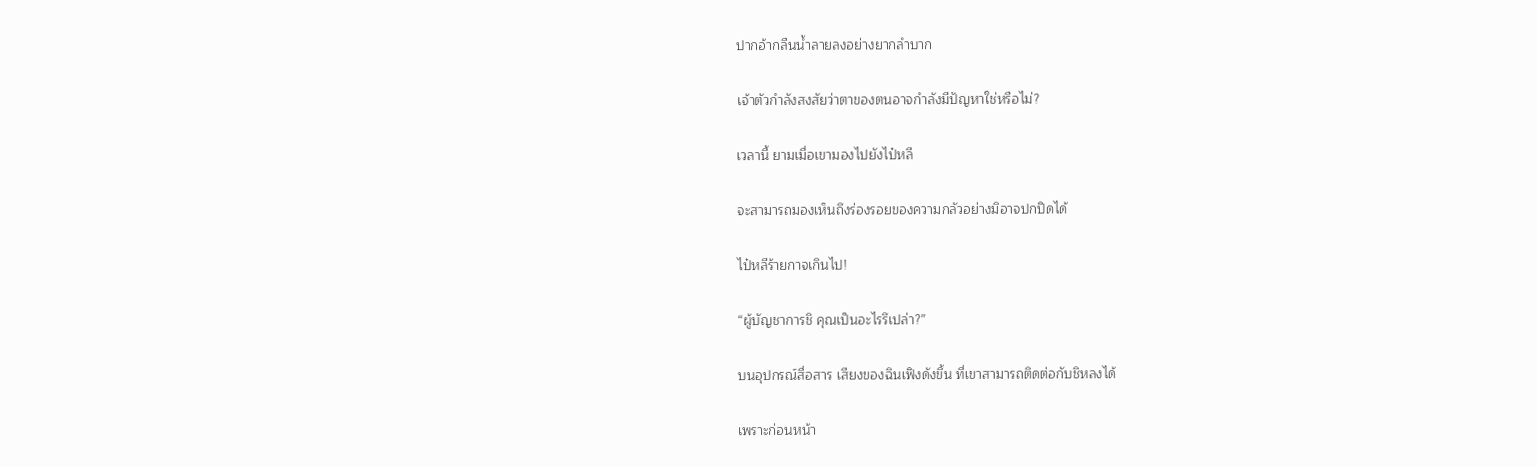ปากอ้ากลืนน้ำลายลงอย่างยากลำบาก

เจ้าตัวกำลังสงสัยว่าตาของตนอาจกำลังมีปัญหาใช่หรือไม่?

เวลานี้ ยามเมื่อเขามองไปยังไป๋หลี

จะสามารถมองเห็นถึงร่องรอยของความกลัวอย่างมิอาจปกปิดได้

ไป๋หลีร้ายกาจเกินไป!

“ผู้บัญชาการชิ คุณเป็นอะไรรึเปล่า?”

บนอุปกรณ์สื่อสาร เสียงของฉินเฟิงดังขึ้น ที่เขาสามารถติดต่อกับชิหลงได้

เพราะก่อนหน้า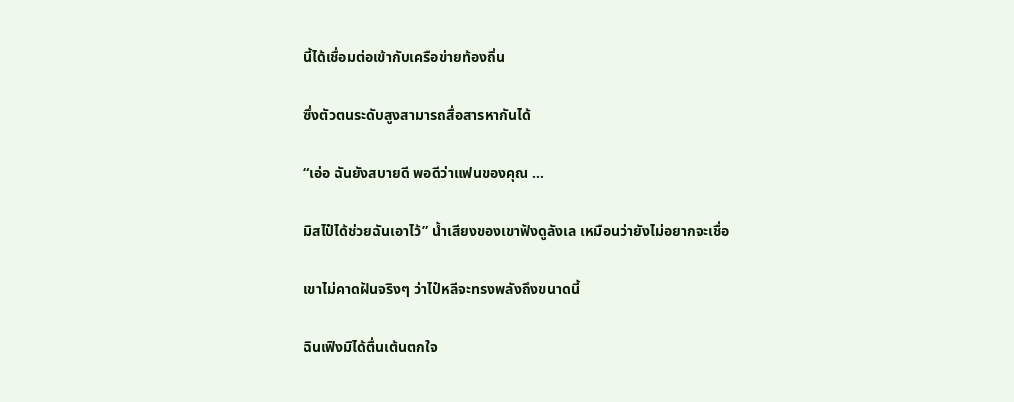นี้ได้เชื่อมต่อเข้ากับเครือข่ายท้องถิ่น

ซึ่งตัวตนระดับสูงสามารถสื่อสารหากันได้

“เอ่อ ฉันยังสบายดี พอดีว่าแฟนของคุณ …

มิสไป๋ได้ช่วยฉันเอาไว้” น้ำเสียงของเขาฟังดูลังเล เหมือนว่ายังไม่อยากจะเชื่อ

เขาไม่คาดฝันจริงๆ ว่าไป๋หลีจะทรงพลังถึงขนาดนี้

ฉินเฟิงมิได้ตื่นเต้นตกใจ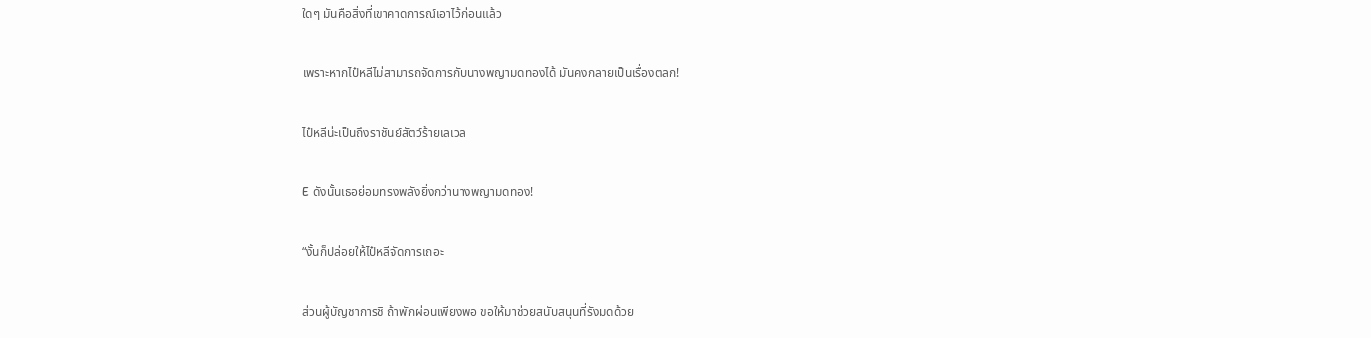ใดๆ มันคือสิ่งที่เขาคาดการณ์เอาไว้ก่อนแล้ว

เพราะหากไป๋หลีไม่สามารถจัดการกับนางพญามดทองได้ มันคงกลายเป็นเรื่องตลก!

ไป๋หลีน่ะเป็นถึงราชันย์สัตว์ร้ายเลเวล

E ดังนั้นเธอย่อมทรงพลังยิ่งกว่านางพญามดทอง!

“งั้นก็ปล่อยให้ไป๋หลีจัดการเถอะ

ส่วนผู้บัญชาการชิ ถ้าพักผ่อนเพียงพอ ขอให้มาช่วยสนับสนุนที่รังมดด้วย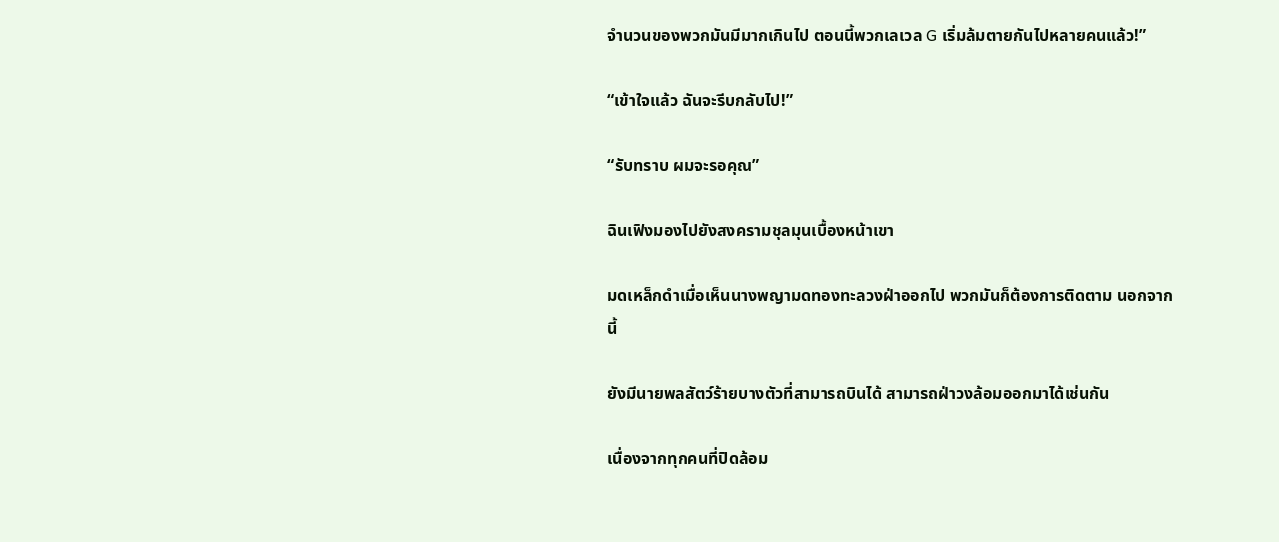จำนวนของพวกมันมีมากเกินไป ตอนนี้พวกเลเวล G เริ่มล้มตายกันไปหลายคนแล้ว!”

“เข้าใจแล้ว ฉันจะรีบกลับไป!”

“รับทราบ ผมจะรอคุณ”

ฉินเฟิงมองไปยังสงครามชุลมุนเบื้องหน้าเขา

มดเหล็กดำเมื่อเห็นนางพญามดทองทะลวงฝ่าออกไป พวกมันก็ต้องการติดตาม นอกจากนี้

ยังมีนายพลสัตว์ร้ายบางตัวที่สามารถบินได้ สามารถฝ่าวงล้อมออกมาได้เช่นกัน

เนื่องจากทุกคนที่ปิดล้อม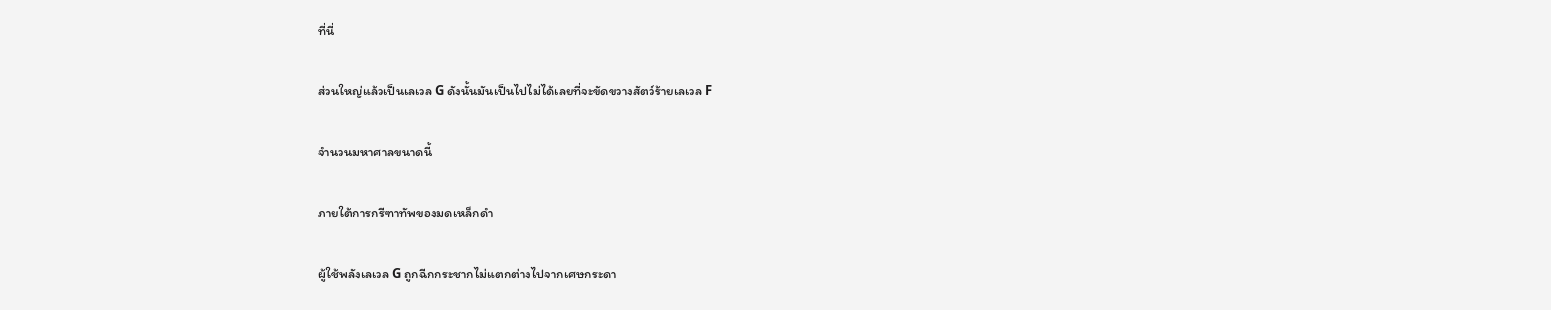ที่นี่

ส่วนใหญ่แล้วเป็นเลเวล G ดังนั้นมันเป็นไปไม่ได้เลยที่จะขัดขวางสัตว์ร้ายเลเวล F

จำนวนมหาศาลขนาดนี้

ภายใต้การกรีฑาทัพของมดเหล็กดำ

ผู้ใช้พลังเลเวล G ถูกฉีกกระชากไม่แตกต่างไปจากเศษกระดา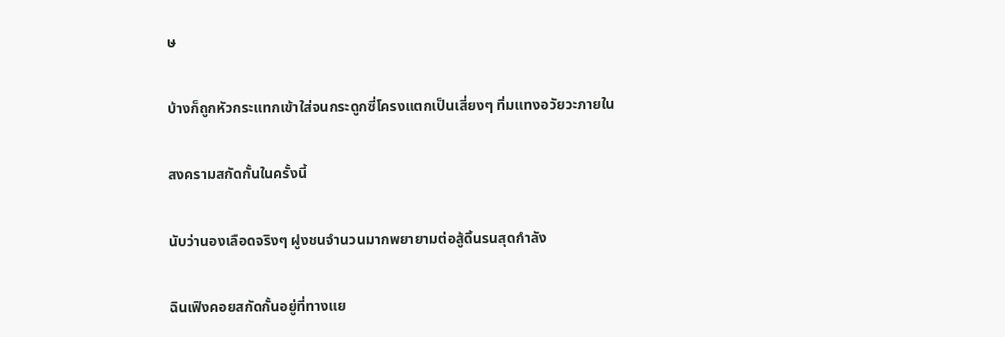ษ

บ้างก็ถูกหัวกระแทกเข้าใส่จนกระดูกซี่โครงแตกเป็นเสี่ยงๆ ทิ่มแทงอวัยวะภายใน

สงครามสกัดกั้นในครั้งนี้

นับว่านองเลือดจริงๆ ฝูงชนจำนวนมากพยายามต่อสู้ดิ้นรนสุดกำลัง

ฉินเฟิงคอยสกัดกั้นอยู่ที่ทางแย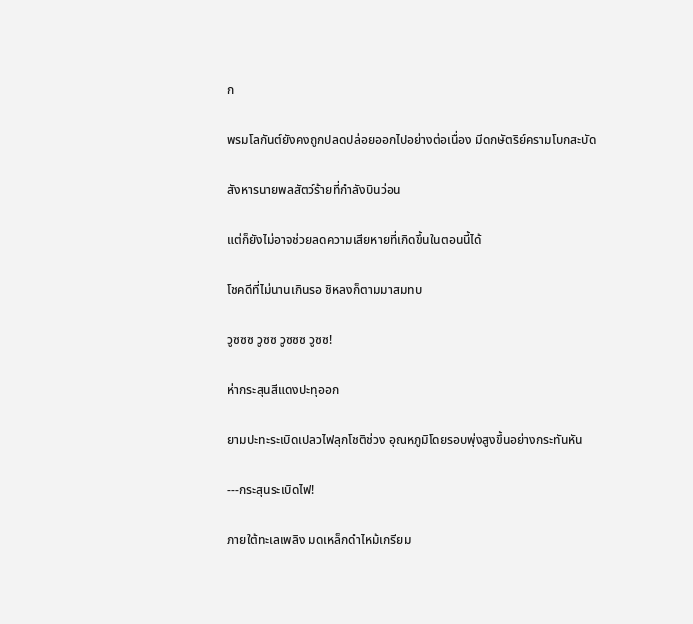ก

พรมโลกันต์ยังคงถูกปลดปล่อยออกไปอย่างต่อเนื่อง มีดกษัตริย์ครามโบกสะบัด

สังหารนายพลสัตว์ร้ายที่กำลังบินว่อน

แต่ก็ยังไม่อาจช่วยลดความเสียหายที่เกิดขึ้นในตอนนี้ได้

โชคดีที่ไม่นานเกินรอ ชิหลงก็ตามมาสมทบ

วูซซซ วูซซ วูซซซ วูซซ!

ห่ากระสุนสีแดงปะทุออก

ยามปะทะระเบิดเปลวไฟลุกโชติช่วง อุณหภูมิโดยรอบพุ่งสูงขึ้นอย่างกระทันหัน

---กระสุนระเบิดไฟ!

ภายใต้ทะเลเพลิง มดเหล็กดำไหม้เกรียม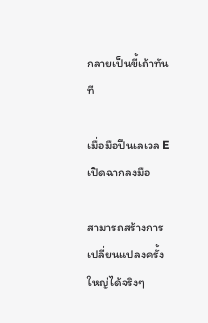กลายเป็นขี้เถ้าทันที

เมื่อมือปืนเลเวล E เปิดฉากลงมือ

สามารถสร้างการเปลี่ยนแปลงครั้งใหญ่ได้จริงๆ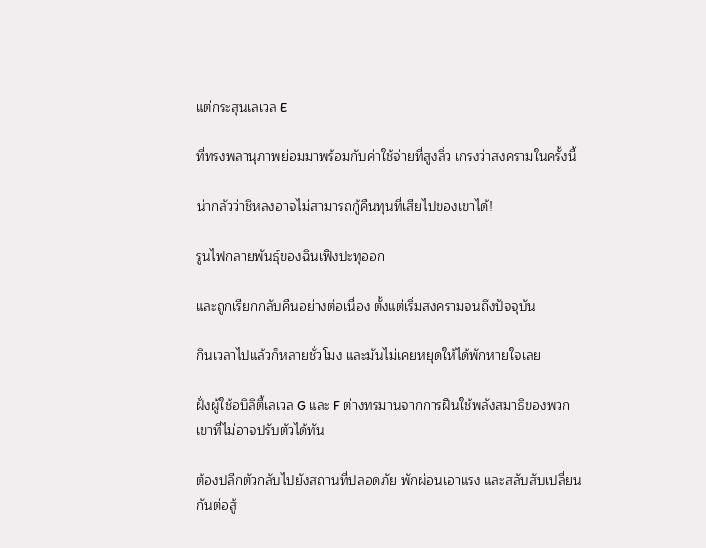แต่กระสุนเลเวล E

ที่ทรงพลานุภาพย่อมมาพร้อมกับค่าใช้จ่ายที่สูงลิ่ว เกรงว่าสงครามในครั้งนี้

น่ากลัวว่าชิหลงอาจไม่สามารถกู้คืนทุนที่เสียไปของเขาได้!

รูนไฟกลายพันธุ์ของฉินเฟิงปะทุออก

และถูกเรียกกลับคืนอย่างต่อเนื่อง ตั้งแต่เริ่มสงครามจนถึงปัจจุบัน

กินเวลาไปแล้วก็หลายชั่วโมง และมันไม่เคยหยุดให้ได้พักหายใจเลย

ฝั่งผู้ใช้อบิลิตี้เลเวล G และ F ต่างทรมานจากการฝืนใช้พลังสมาธิของพวกเขาที่ไม่อาจปรับตัวได้ทัน

ต้องปลีกตัวกลับไปยังสถานที่ปลอดภัย พักผ่อนเอาแรง และสลับสับเปลี่ยนกันต่อสู้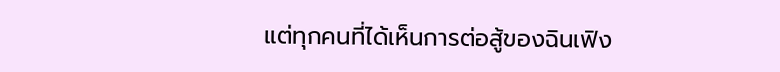แต่ทุกคนที่ได้เห็นการต่อสู้ของฉินเฟิง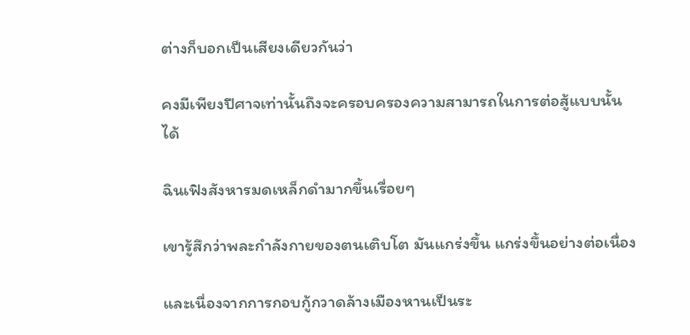ต่างก็บอกเป็นเสียงเดียวกันว่า

คงมีเพียงปีศาจเท่านั้นถึงจะครอบครองความสามารถในการต่อสู้แบบนั้นได้

ฉินเฟิงสังหารมดเหล็กดำมากขึ้นเรื่อยๆ

เขารู้สึกว่าพละกำลังกายของตนเติบโต มันแกร่งขึ้น แกร่งขึ้นอย่างต่อเนื่อง

และเนื่องจากการกอบกู้กวาดล้างเมืองหานเป็นระ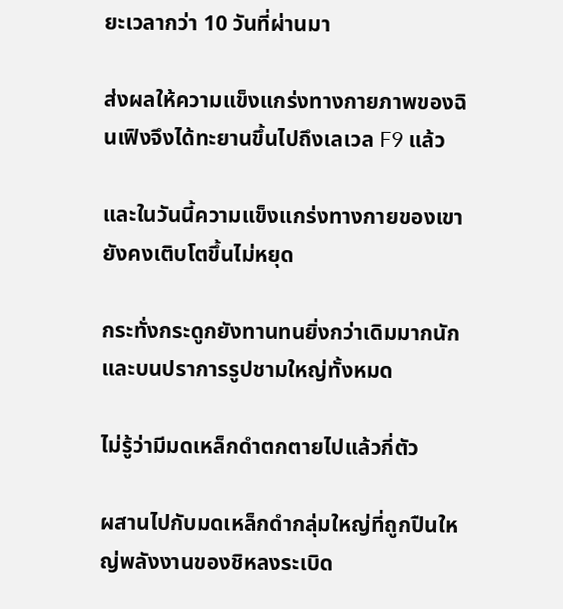ยะเวลากว่า 10 วันที่ผ่านมา

ส่งผลให้ความแข็งแกร่งทางกายภาพของฉินเฟิงจึงได้ทะยานขึ้นไปถึงเลเวล F9 แล้ว

และในวันนี้ความแข็งแกร่งทางกายของเขายังคงเติบโตขึ้นไม่หยุด

กระทั่งกระดูกยังทานทนยิ่งกว่าเดิมมากนัก และบนปราการรูปชามใหญ่ทั้งหมด

ไม่รู้ว่ามีมดเหล็กดำตกตายไปแล้วกี่ตัว

ผสานไปกับมดเหล็กดำกลุ่มใหญ่ที่ถูกปืนใหญ่พลังงานของชิหลงระเบิด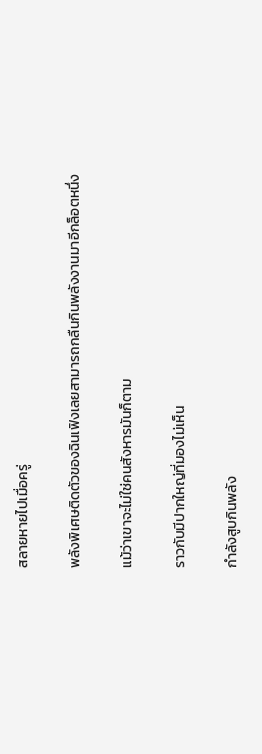สลายหายไปเมื่อครู่

พลังพิเศษติดตัวของฉินเฟิงเลยสามารถกลืนกินพลังงานมาอีกล็อตหนึ่ง

แม้ว่าเขาจะไม่ใช่คนสังหารมันก็ตาม

ราวกับมีปากใหญ่ที่มองไม่เห็น

กำลังสูบกินพลัง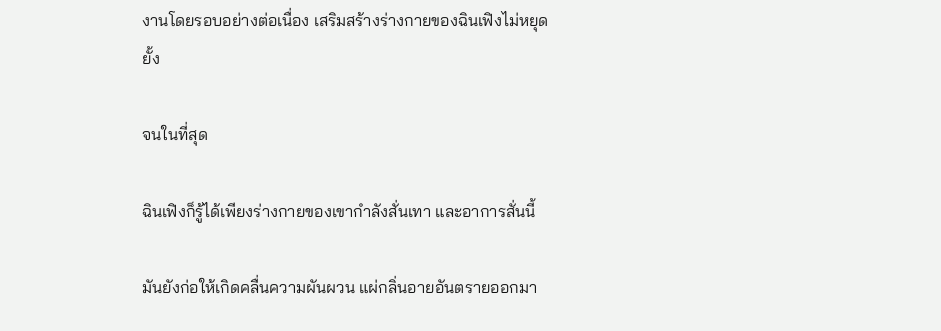งานโดยรอบอย่างต่อเนื่อง เสริมสร้างร่างกายของฉินเฟิงไม่หยุดยั้ง

จนในที่สุด

ฉินเฟิงก็รู้ได้เพียงร่างกายของเขากำลังสั่นเทา และอาการสั่นนี้

มันยังก่อให้เกิดคลื่นความผันผวน แผ่กลิ่นอายอันตรายออกมา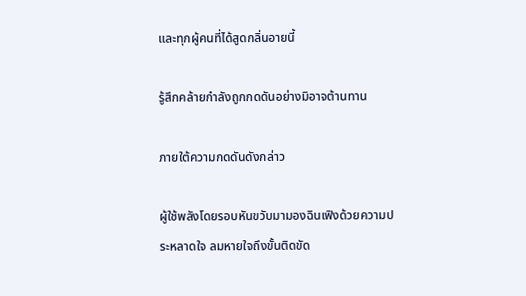และทุกผู้คนที่ได้สูดกลิ่นอายนี้

รู้สึกคล้ายกำลังถูกกดดันอย่างมิอาจต้านทาน

ภายใต้ความกดดันดังกล่าว

ผู้ใช้พลังโดยรอบหันขวับมามองฉินเฟิงด้วยความประหลาดใจ ลมหายใจถึงขั้นติดขัด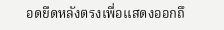อดยืดหลังตรงเพื่อแสดงออกถึ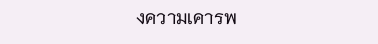งความเคารพ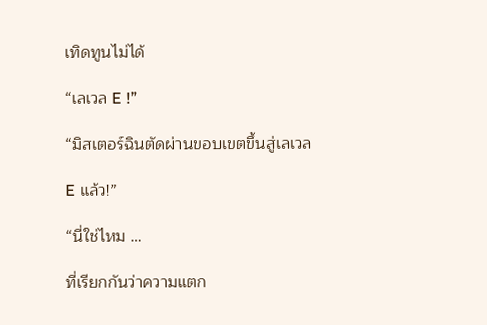เทิดทูนไม่ได้

“เลเวล E !”

“มิสเตอร์ฉินตัดผ่านขอบเขตขึ้นสู่เลเวล

E แล้ว!”

“นี่ใช่ไหม …

ที่เรียกกันว่าความแตก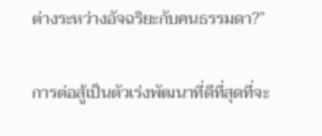ต่างระหว่างอัจฉริยะกับคนธรรมดา?”

การต่อสู้เป็นตัวเร่งพัฒนาที่ดีที่สุดที่จะ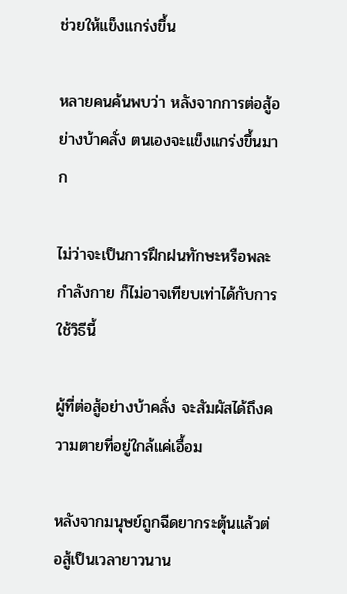ช่วยให้แข็งแกร่งขึ้น

หลายคนค้นพบว่า หลังจากการต่อสู้อย่างบ้าคลั่ง ตนเองจะแข็งแกร่งขึ้นมาก

ไม่ว่าจะเป็นการฝึกฝนทักษะหรือพละกำลังกาย ก็ไม่อาจเทียบเท่าได้กับการใช้วิธีนี้

ผู้ที่ต่อสู้อย่างบ้าคลั่ง จะสัมผัสได้ถึงความตายที่อยู่ใกล้แค่เอื้อม

หลังจากมนุษย์ถูกฉีดยากระตุ้นแล้วต่อสู้เป็นเวลายาวนาน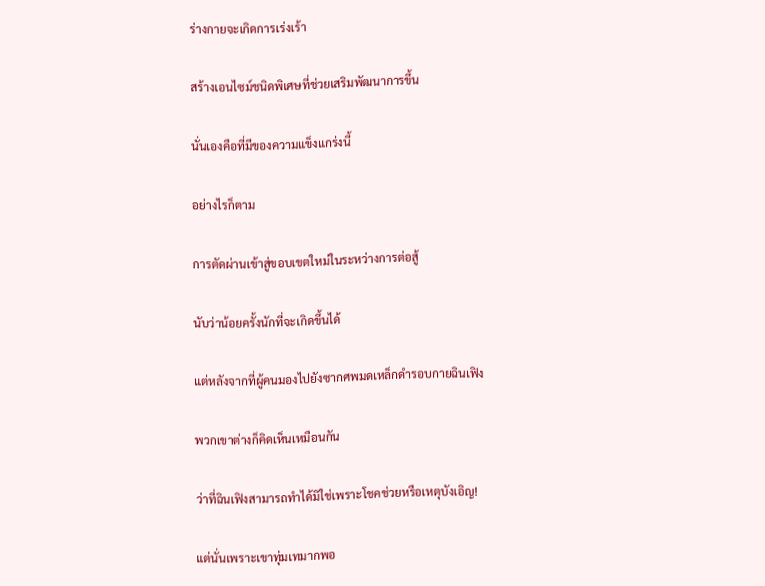ร่างกายจะเกิดการเร่งเร้า

สร้างเอนไซม์ชนิดพิเศษที่ช่วยเสริมพัฒนาการขึ้น

นั่นเองคือที่มีของความแข็งแกร่งนี้

อย่างไรก็ตาม

การตัดผ่านเข้าสู่ขอบเขตใหม่ในระหว่างการต่อสู้

นับว่าน้อยครั้งนักที่จะเกิดขึ้นได้

แต่หลังจากที่ผู้คนมองไปยังซากศพมดเหล็กดำรอบกายฉินเฟิง

พวกเขาต่างก็คิดเห็นเหมือนกัน

ว่าที่ฉินเฟิงสามารถทำได้มิใช่เพราะโชคช่วยหรือเหตุบังเอิญ!

แต่นั่นเพราะเขาทุ่มเทมากพอ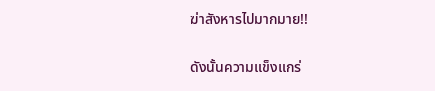ฆ่าสังหารไปมากมาย!!

ดังนั้นความแข็งแกร่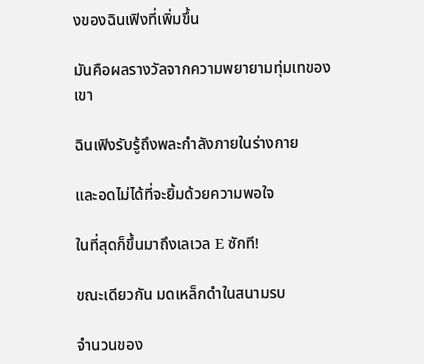งของฉินเฟิงที่เพิ่มขึ้น

มันคือผลรางวัลจากความพยายามทุ่มเทของเขา

ฉินเฟิงรับรู้ถึงพละกำลังภายในร่างกาย

และอดไม่ได้ที่จะยิ้มด้วยความพอใจ

ในที่สุดก็ขึ้นมาถึงเลเวล E ซักที!

ขณะเดียวกัน มดเหล็กดำในสนามรบ

จำนวนของ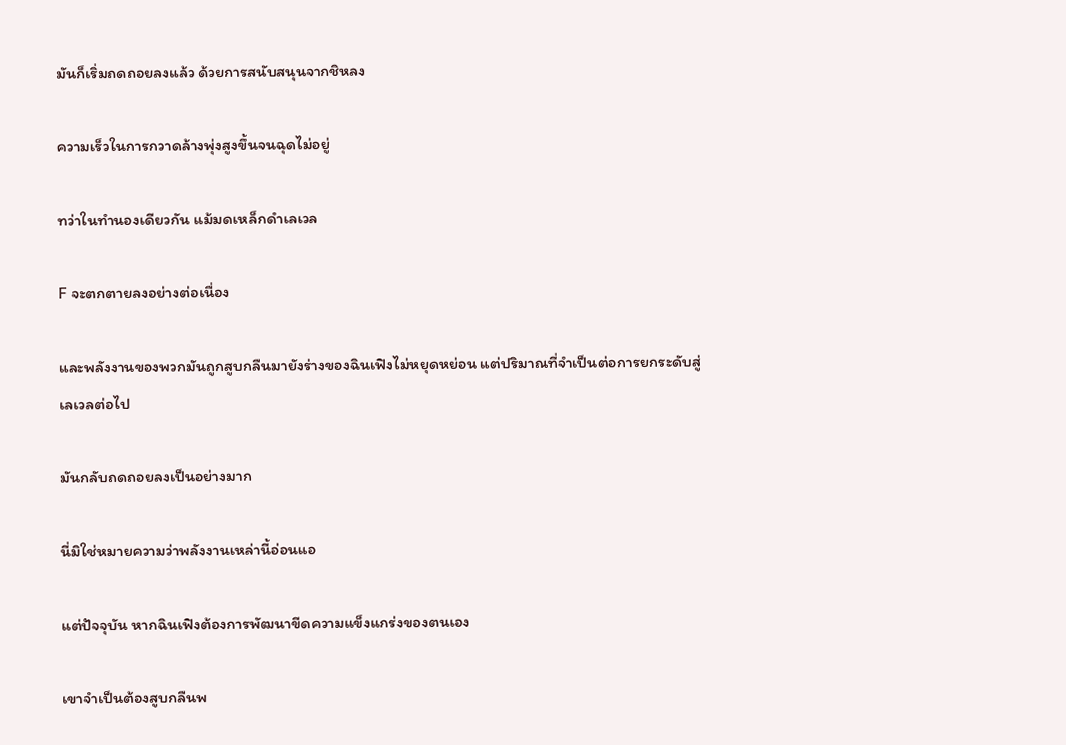มันก็เริ่มถดถอยลงแล้ว ด้วยการสนับสนุนจากชิหลง

ความเร็วในการกวาดล้างพุ่งสูงขึ้นจนฉุดไม่อยู่

ทว่าในทำนองเดียวกัน แม้มดเหล็กดำเลเวล

F จะตกตายลงอย่างต่อเนื่อง

และพลังงานของพวกมันถูกสูบกลืนมายังร่างของฉินเฟิงไม่หยุดหย่อน แต่ปริมาณที่จำเป็นต่อการยกระดับสู่เลเวลต่อไป

มันกลับถดถอยลงเป็นอย่างมาก

นี่มิใช่หมายความว่าพลังงานเหล่านี้อ่อนแอ

แต่ปัจจุบัน หากฉินเฟิงต้องการพัฒนาขีดความแข็งแกร่งของตนเอง

เขาจำเป็นต้องสูบกลืนพ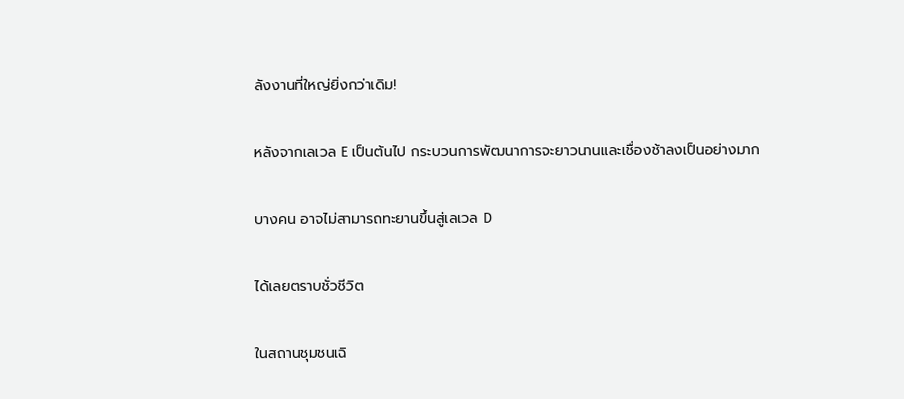ลังงานที่ใหญ่ยิ่งกว่าเดิม!

หลังจากเลเวล E เป็นต้นไป กระบวนการพัฒนาการจะยาวนานและเชื่องช้าลงเป็นอย่างมาก

บางคน อาจไม่สามารถทะยานขึ้นสู่เลเวล D

ได้เลยตราบชั่วชีวิต

ในสถานชุมชนเฉิ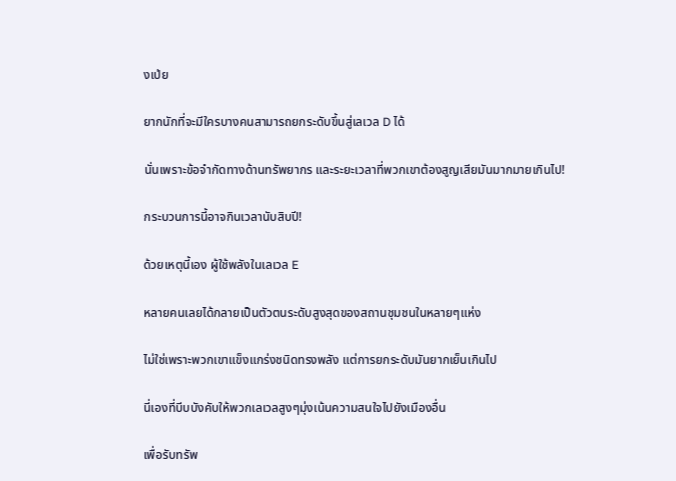งเป่ย

ยากนักที่จะมีใครบางคนสามารถยกระดับขึ้นสู่เลเวล D ได้

นั่นเพราะข้อจำกัดทางด้านทรัพยากร และระยะเวลาที่พวกเขาต้องสูญเสียมันมากมายเกินไป!

กระบวนการนี้อาจกินเวลานับสิบปี!

ด้วยเหตุนี้เอง ผู้ใช้พลังในเลเวล E

หลายคนเลยได้กลายเป็นตัวตนระดับสูงสุดของสถานชุมชนในหลายๆแห่ง

ไม่ใช่เพราะพวกเขาแข็งแกร่งชนิดทรงพลัง แต่การยกระดับมันยากเย็นเกินไป

นี่เองที่บีบบังคับให้พวกเลเวลสูงๆมุ่งเน้นความสนใจไปยังเมืองอื่น

เพื่อรับทรัพ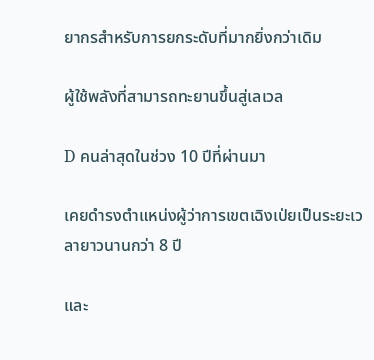ยากรสำหรับการยกระดับที่มากยิ่งกว่าเดิม

ผู้ใช้พลังที่สามารถทะยานขึ้นสู่เลเวล

D คนล่าสุดในช่วง 10 ปีที่ผ่านมา

เคยดำรงตำแหน่งผู้ว่าการเขตเฉิงเป่ยเป็นระยะเวลายาวนานกว่า 8 ปี

และ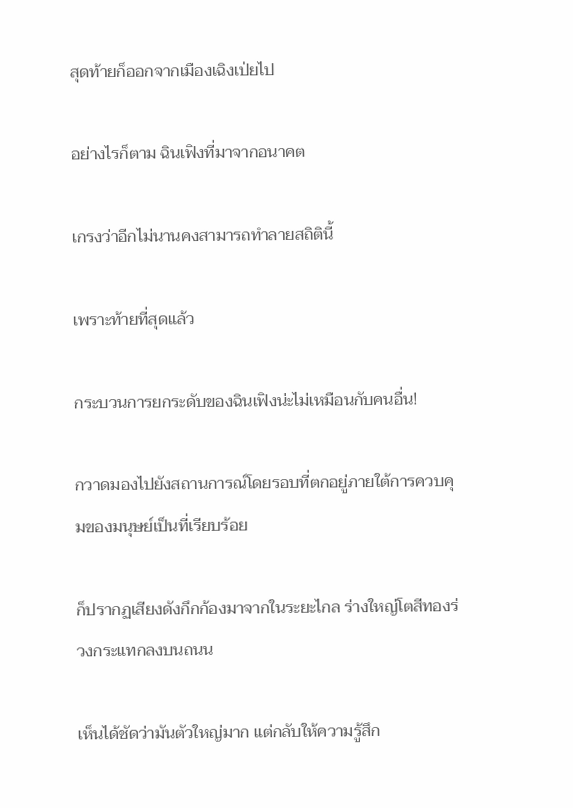สุดท้ายก็ออกจากเมืองเฉิงเป่ยไป

อย่างไรก็ตาม ฉินเฟิงที่มาจากอนาคต

เกรงว่าอีกไม่นานคงสามารถทำลายสถิตินี้

เพราะท้ายที่สุดแล้ว

กระบวนการยกระดับของฉินเฟิงน่ะไม่เหมือนกับคนอื่น!

กวาดมองไปยังสถานการณ์โดยรอบที่ตกอยู่ภายใต้การควบคุมของมนุษย์เป็นที่เรียบร้อย

ก็ปรากฏเสียงดังกึกก้องมาจากในระยะไกล ร่างใหญ่โตสีทองร่วงกระแทกลงบนถนน

เห็นได้ชัดว่ามันตัวใหญ่มาก แต่กลับให้ความรู้สึก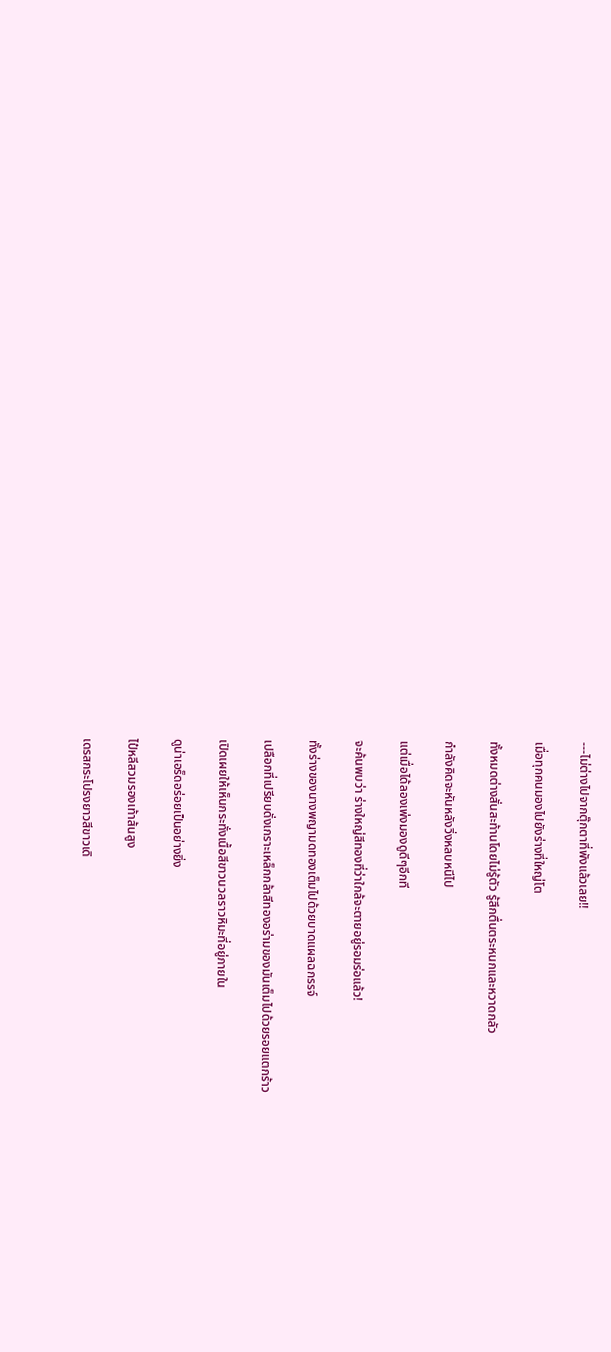---ไม่ต่างไปจากตุ๊กตาที่พังแล้วเลย!!

เมื่อทุกคนมองไปยังร่างที่ใหญ่โต

ทั้งหมดต่างสั่นสะท้านโดยไม่รู้ตัว รู้สึกตื่นตระหนกและหวาดกลัว

กำลังคิดจะหันหลังวิ่งหลบหนีไป

แต่เมื่อได้ลองเพ่งมองดูดีๆอีกที

จะค้นพบว่า ร่างใหญ่สีทองที่ว่าใกล้จะตายอยู่รอมร่อแล้ว!

ทั้งร่างของนางพญามดทองเต็มไปด้วยบาดแผลฉกรรจ์

เปลือกที่เปรียบดั่งเกราะเหล็กกล้าสีทองอร่ามของมันเต็มไปด้วยรอยแตกร้าว

เปิดเผยให้เห็นกระทั่งเนื้อสีขาวนวลราวหิมะที่อยู่ภายใน

ดูน่าเอร็ดอร่อยเป็นอย่างยิ่ง

ไป๋หลีสวมรองเท้าส้นสูง

เดรสกระโปรงยาวสีขาวเดิ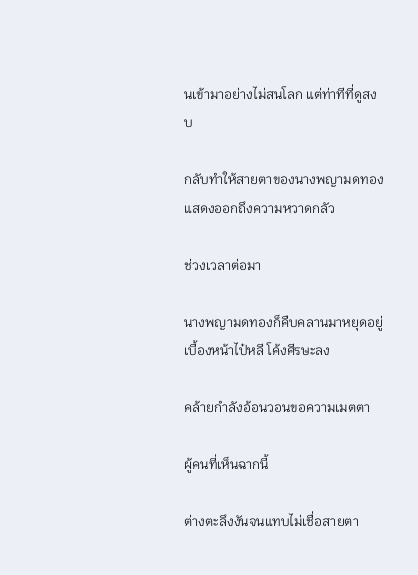นเข้ามาอย่างไม่สนโลก แต่ท่าทีที่ดูสงบ

กลับทำให้สายตาของนางพญามดทองแสดงออกถึงความหวาดกลัว

ช่วงเวลาต่อมา

นางพญามดทองก็คืบคลานมาหยุดอยู่เบื้องหน้าไป๋หลี โค้งศีรษะลง

คล้ายกำลังอ้อนวอนขอความเมตตา

ผู้คนที่เห็นฉากนี้

ต่างตะลึงงันจนแทบไม่เชื่อสายตา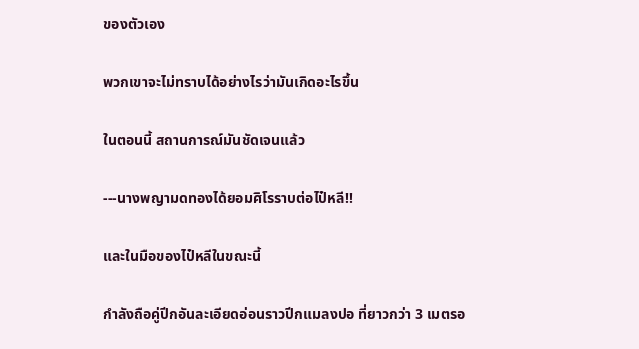ของตัวเอง

พวกเขาจะไม่ทราบได้อย่างไรว่ามันเกิดอะไรขึ้น

ในตอนนี้ สถานการณ์มันชัดเจนแล้ว

---นางพญามดทองได้ยอมศิโรราบต่อไป๋หลี!!

และในมือของไป๋หลีในขณะนี้

กำลังถือคู่ปีกอันละเอียดอ่อนราวปีกแมลงปอ ที่ยาวกว่า 3 เมตรอ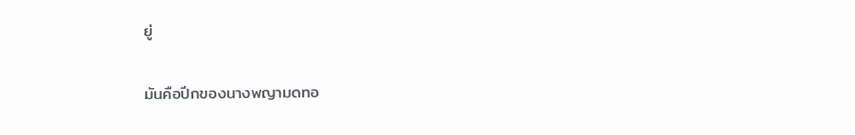ยู่

มันคือปีกของนางพญามดทอ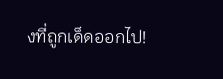งที่ถูกเด็ดออกไป!